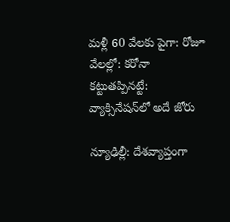మళ్లీ 60 వేలకు పైగా: రోజూ వేలల్లో: కరోనా కట్టుతప్పినట్టే: వ్యాక్సినేషన్‌లో అదే జోరు

న్యూఢిల్లీ: దేశవ్యాప్తంగా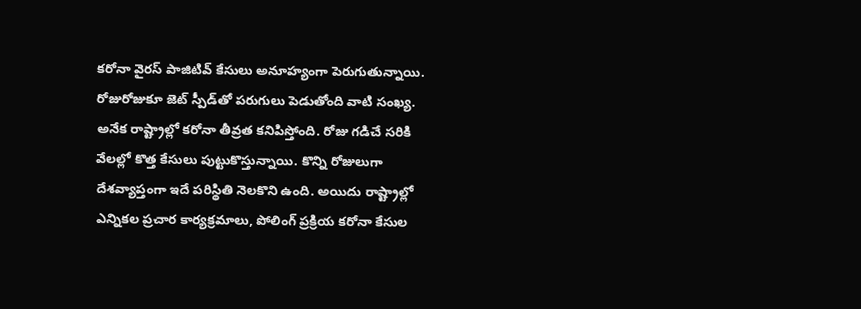కరోనా వైరస్ పాజిటివ్ కేసులు అనూహ్యంగా పెరుగుతున్నాయి. రోజురోజుకూ జెట్ స్పీడ్‌తో పరుగులు పెడుతోంది వాటి సంఖ్య. అనేక రాష్ట్రాల్లో కరోనా తీవ్రత కనిపిస్తోంది. రోజు గడిచే సరికి వేలల్లో కొత్త కేసులు పుట్టుకొస్తున్నాయి. కొన్ని రోజులుగా దేశవ్యాప్తంగా ఇదే పరిస్థితి నెలకొని ఉంది. అయిదు రాష్ట్రాల్లో ఎన్నికల ప్రచార కార్యక్రమాలు, పోలింగ్ ప్రక్రియ కరోనా కేసుల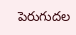పెరుగుదల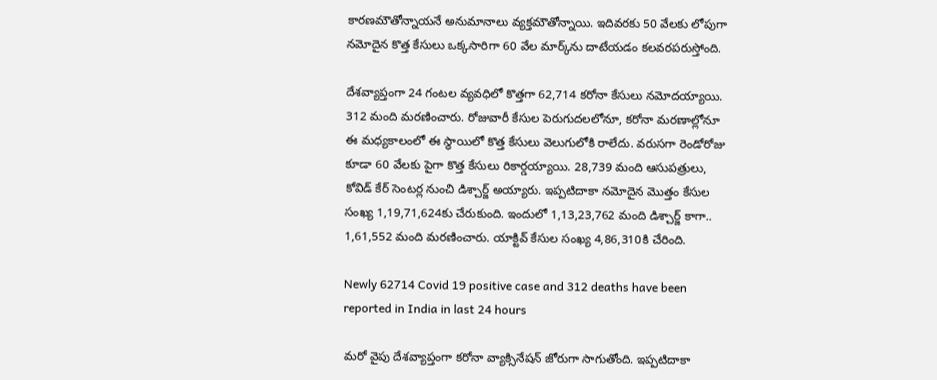కారణమౌతోన్నాయనే అనుమానాలు వ్యక్తమౌతోన్నాయి. ఇదివరకు 50 వేలకు లోపుగా నమోదైన కొత్త కేసులు ఒక్కసారిగా 60 వేల మార్క్‌ను దాటేయడం కలవరపరుస్తోంది.

దేశవ్యాప్తంగా 24 గంటల వ్యవధిలో కొత్తగా 62,714 కరోనా కేసులు నమోదయ్యాయి. 312 మంది మరణించారు. రోజువారీ కేసుల పెరుగుదలలోనూ, కరోనా మరణాల్లోనూ ఈ మధ్యకాలంలో ఈ స్థాయిలో కొత్త కేసులు వెలుగులోకి రాలేదు. వరుసగా రెండోరోజు కూడా 60 వేలకు పైగా కొత్త కేసులు రికార్డయ్యాయి. 28,739 మంది ఆసుపత్రులు, కోవిడ్ కేర్ సెంటర్ల నుంచి డిశ్చార్జ్ అయ్యారు. ఇప్పటిదాకా నమోదైన మొత్తం కేసుల సంఖ్య 1,19,71,624కు చేరుకుంది. ఇందులో 1,13,23,762 మంది డిశ్చార్జ్ కాగా.. 1,61,552 మంది మరణించారు. యాక్టివ్ కేసుల సంఖ్య 4,86,310కి చేరింది.

Newly 62714 Covid 19 positive case and 312 deaths have been reported in India in last 24 hours

మరో వైపు దేశవ్యాప్తంగా కరోనా వ్యాక్సినేషన్ జోరుగా సాగుతోంది. ఇప్పటిదాకా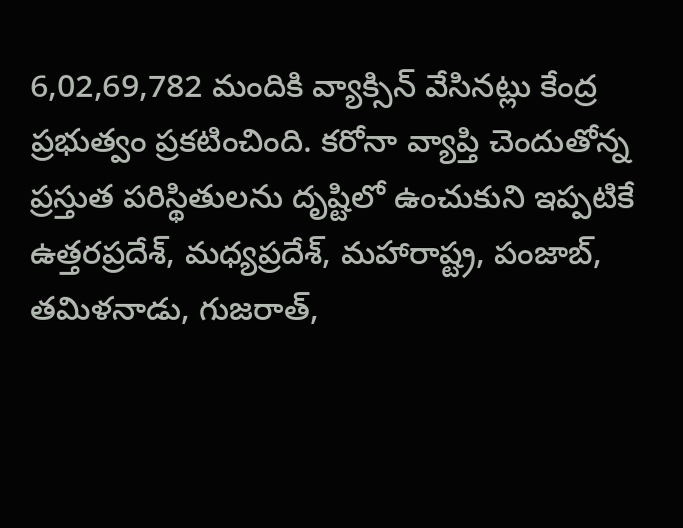6,02,69,782 మందికి వ్యాక్సిన్ వేసినట్లు కేంద్ర ప్రభుత్వం ప్రకటించింది. కరోనా వ్యాప్తి చెందుతోన్న ప్రస్తుత పరిస్థితులను దృష్టిలో ఉంచుకుని ఇప్పటికే ఉత్తరప్రదేశ్, మధ్యప్రదేశ్, మహారాష్ట్ర, పంజాబ్, తమిళనాడు, గుజరాత్,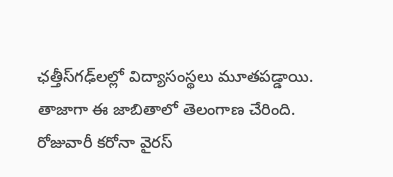ఛత్తీస్‌గఢ్‌‌లల్లో విద్యాసంస్థలు మూతపడ్డాయి. తాజాగా ఈ జాబితాలో తెలంగాణ చేరింది. రోజువారీ కరోనా వైరస్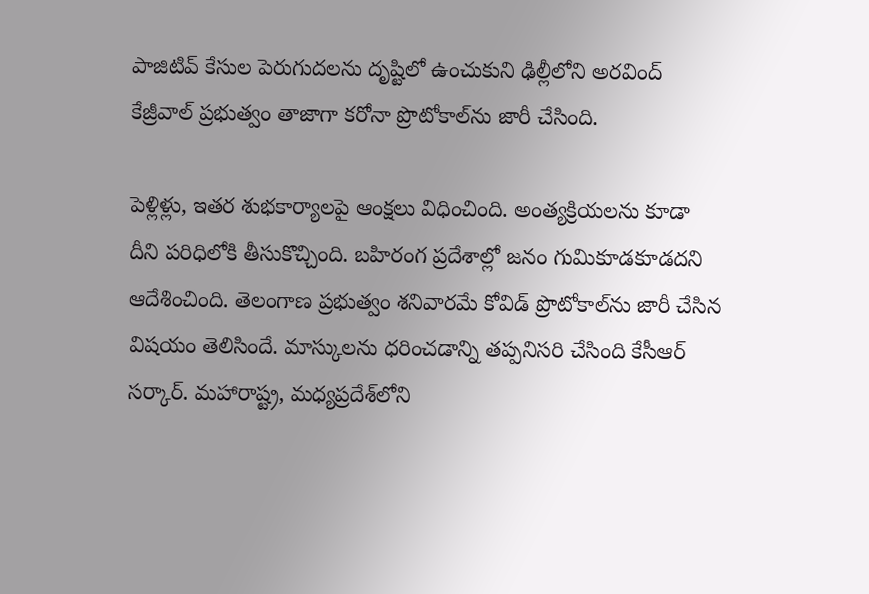పాజిటివ్ కేసుల పెరుగుదలను దృష్టిలో ఉంచుకుని ఢిల్లీలోని అరవింద్ కేజ్రీవాల్ ప్రభుత్వం తాజాగా కరోనా ప్రొటోకాల్‌ను జారీ చేసింది.

పెళ్లిళ్లు, ఇతర శుభకార్యాలపై ఆంక్షలు విధించింది. అంత్యక్రియలను కూడా దీని పరిధిలోకి తీసుకొచ్చింది. బహిరంగ ప్రదేశాల్లో జనం గుమికూడకూడదని ఆదేశించింది. తెలంగాణ ప్రభుత్వం శనివారమే కోవిడ్ ప్రొటోకాల్‌ను జారీ చేసిన విషయం తెలిసిందే. మాస్కులను ధరించడాన్ని తప్పనిసరి చేసింది కేసీఆర్ సర్కార్. మహారాష్ట్ర, మధ్యప్రదేశ్‌లోని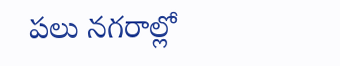పలు నగరాల్లో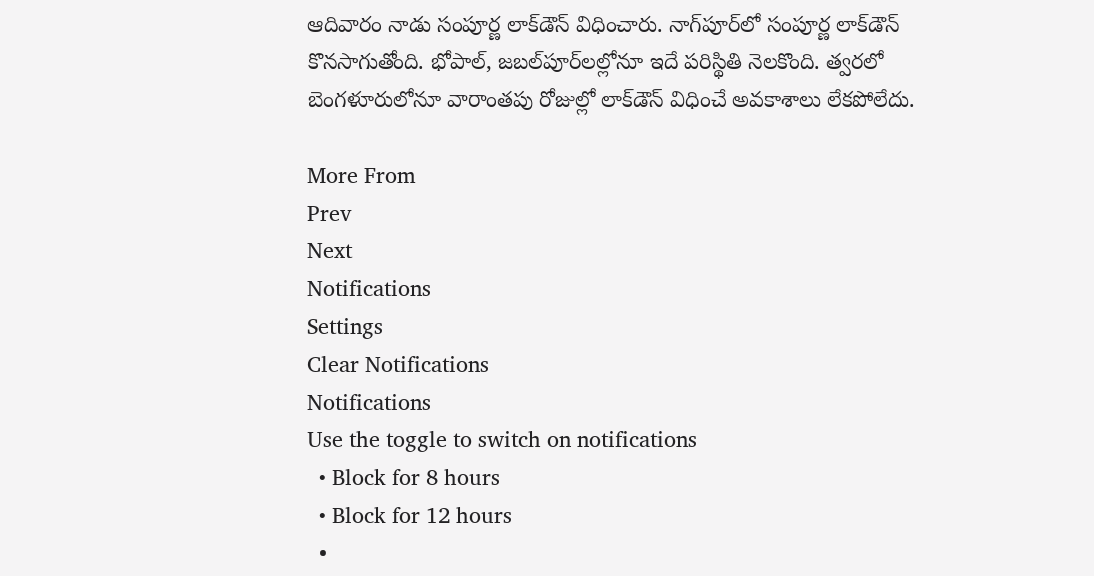ఆదివారం నాడు సంపూర్ణ లాక్‌డౌన్ విధించారు. నాగ్‌పూర్‌లో సంపూర్ణ లాక్‌డౌన్ కొనసాగుతోంది. భోపాల్, జబల్‌పూర్‌లల్లోనూ ఇదే పరిస్థితి నెలకొంది. త్వరలో బెంగళూరులోనూ వారాంతపు రోజుల్లో లాక్‌డౌన్ విధించే అవకాశాలు లేకపోలేదు.

More From
Prev
Next
Notifications
Settings
Clear Notifications
Notifications
Use the toggle to switch on notifications
  • Block for 8 hours
  • Block for 12 hours
  •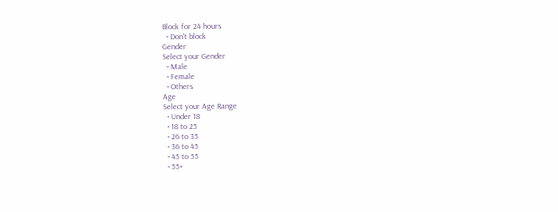Block for 24 hours
  • Don't block
Gender
Select your Gender
  • Male
  • Female
  • Others
Age
Select your Age Range
  • Under 18
  • 18 to 25
  • 26 to 35
  • 36 to 45
  • 45 to 55
  • 55+